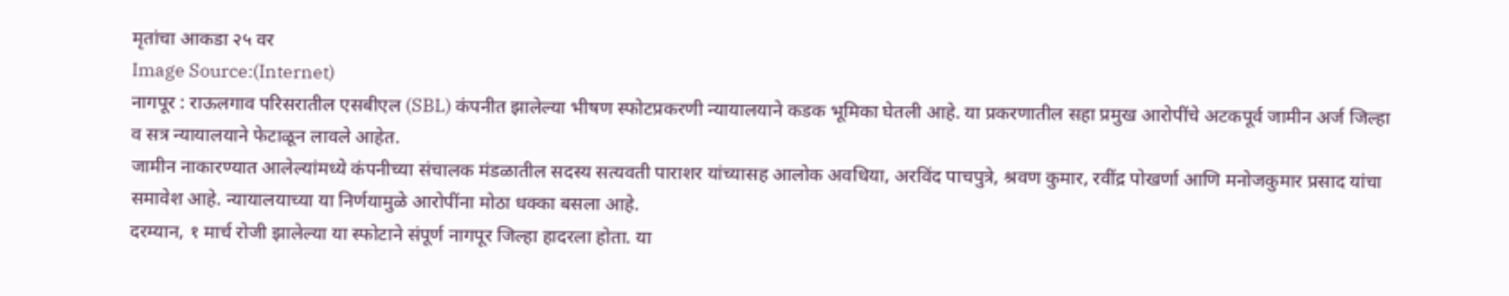मृतांचा आकडा २५ वर
Image Source:(Internet)
नागपूर : राऊलगाव परिसरातील एसबीएल (SBL) कंपनीत झालेल्या भीषण स्फोटप्रकरणी न्यायालयाने कडक भूमिका घेतली आहे. या प्रकरणातील सहा प्रमुख आरोपींचे अटकपूर्व जामीन अर्ज जिल्हा व सत्र न्यायालयाने फेटाळून लावले आहेत.
जामीन नाकारण्यात आलेल्यांमध्ये कंपनीच्या संचालक मंडळातील सदस्य सत्यवती पाराशर यांच्यासह आलोक अवधिया, अरविंद पाचपुत्रे, श्रवण कुमार, रवींद्र पोखर्णा आणि मनोजकुमार प्रसाद यांचा समावेश आहे. न्यायालयाच्या या निर्णयामुळे आरोपींना मोठा धक्का बसला आहे.
दरम्यान, १ मार्च रोजी झालेल्या या स्फोटाने संपूर्ण नागपूर जिल्हा हादरला होता. या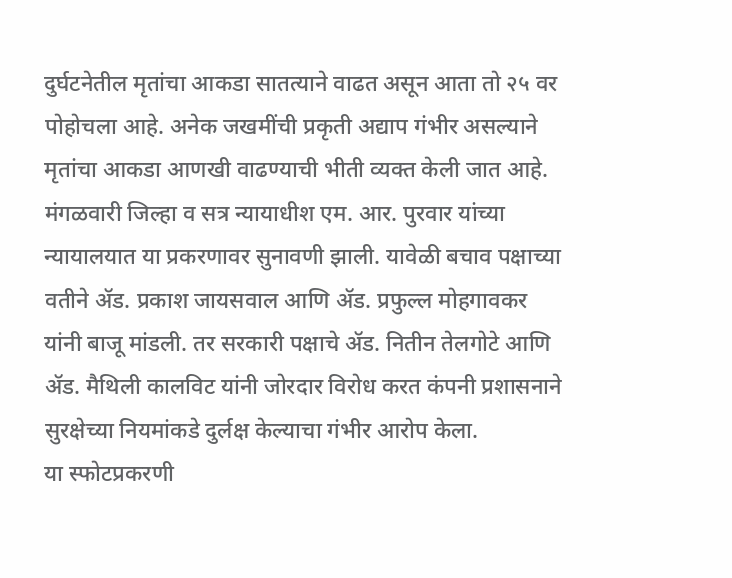दुर्घटनेतील मृतांचा आकडा सातत्याने वाढत असून आता तो २५ वर पोहोचला आहे. अनेक जखमींची प्रकृती अद्याप गंभीर असल्याने मृतांचा आकडा आणखी वाढण्याची भीती व्यक्त केली जात आहे.
मंगळवारी जिल्हा व सत्र न्यायाधीश एम. आर. पुरवार यांच्या न्यायालयात या प्रकरणावर सुनावणी झाली. यावेळी बचाव पक्षाच्या वतीने ॲड. प्रकाश जायसवाल आणि ॲड. प्रफुल्ल मोहगावकर यांनी बाजू मांडली. तर सरकारी पक्षाचे ॲड. नितीन तेलगोटे आणि ॲड. मैथिली कालविट यांनी जोरदार विरोध करत कंपनी प्रशासनाने सुरक्षेच्या नियमांकडे दुर्लक्ष केल्याचा गंभीर आरोप केला.
या स्फोटप्रकरणी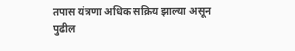तपास यंत्रणा अधिक सक्रिय झाल्या असून पुढील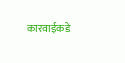कारवाईकडे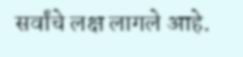सर्वांचे लक्ष लागले आहे.